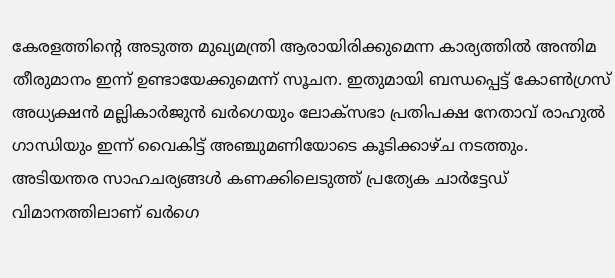കേരളത്തിന്റെ അടുത്ത മുഖ്യമന്ത്രി ആരായിരിക്കുമെന്ന കാര്യത്തില്‍ അന്തിമ തീരുമാനം ഇന്ന് ഉണ്ടായേക്കുമെന്ന് സൂചന. ഇതുമായി ബന്ധപ്പെട്ട് കോണ്‍ഗ്രസ് അധ്യക്ഷന്‍ മല്ലികാര്‍ജുന്‍ ഖര്‍ഗെയും ലോക്സഭാ പ്രതിപക്ഷ നേതാവ് രാഹുല്‍ ഗാന്ധിയും ഇന്ന് വൈകിട്ട് അഞ്ചുമണിയോടെ കൂടിക്കാഴ്ച നടത്തും. അടിയന്തര സാഹചര്യങ്ങള്‍ കണക്കിലെടുത്ത് പ്രത്യേക ചാര്‍ട്ടേഡ് വിമാനത്തിലാണ് ഖര്‍ഗെ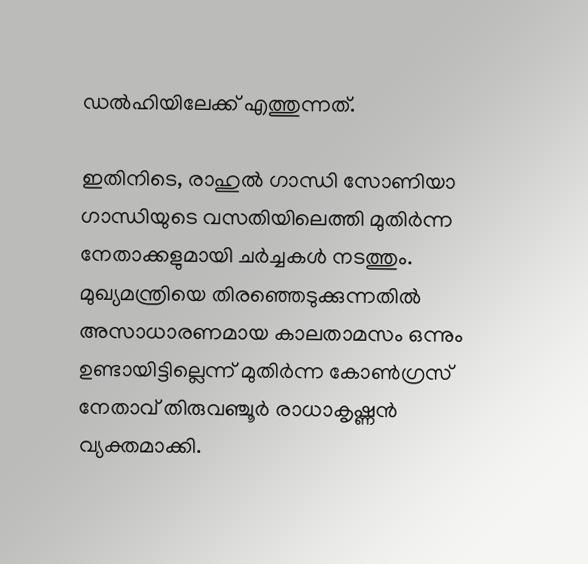ഡല്‍ഹിയിലേക്ക് എത്തുന്നത്.

ഇതിനിടെ, രാഹുല്‍ ഗാന്ധി സോണിയാ ഗാന്ധിയുടെ വസതിയിലെത്തി മുതിര്‍ന്ന നേതാക്കളുമായി ചര്‍ച്ചകള്‍ നടത്തും. മുഖ്യമന്ത്രിയെ തിരഞ്ഞെടുക്കുന്നതില്‍ അസാധാരണമായ കാലതാമസം ഒന്നും ഉണ്ടായിട്ടില്ലെന്ന് മുതിര്‍ന്ന കോണ്‍ഗ്രസ് നേതാവ് തിരുവഞ്ചൂര്‍ രാധാകൃഷ്ണന്‍ വ്യക്തമാക്കി.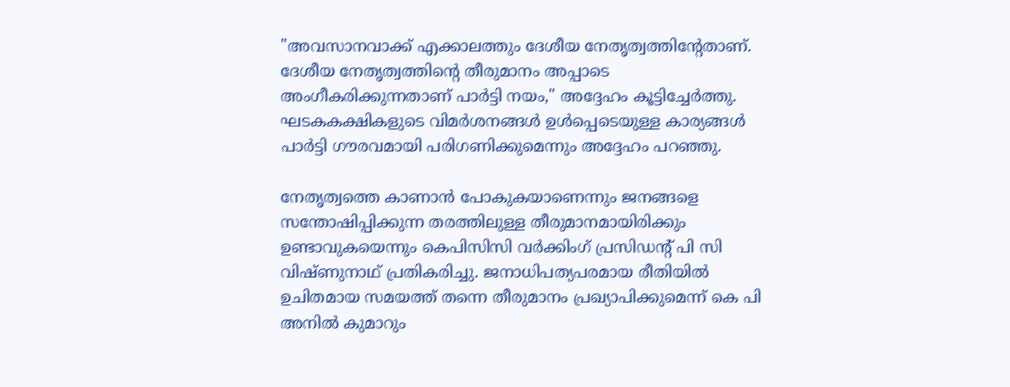"അവസാനവാക്ക് എക്കാലത്തും ദേശീയ നേതൃത്വത്തിന്റേതാണ്. ദേശീയ നേതൃത്വത്തിന്റെ തീരുമാനം അപ്പാടെ അംഗീകരിക്കുന്നതാണ് പാര്‍ട്ടി നയം," അദ്ദേഹം കൂട്ടിച്ചേര്‍ത്തു. ഘടകകക്ഷികളുടെ വിമര്‍ശനങ്ങള്‍ ഉള്‍പ്പെടെയുള്ള കാര്യങ്ങള്‍ പാര്‍ട്ടി ഗൗരവമായി പരിഗണിക്കുമെന്നും അദ്ദേഹം പറഞ്ഞു.

നേതൃത്വത്തെ കാണാന്‍ പോകുകയാണെന്നും ജനങ്ങളെ സന്തോഷിപ്പിക്കുന്ന തരത്തിലുള്ള തീരുമാനമായിരിക്കും ഉണ്ടാവുകയെന്നും കെപിസിസി വര്‍ക്കിംഗ് പ്രസിഡന്റ് പി സി വിഷ്ണുനാഥ് പ്രതികരിച്ചു. ജനാധിപത്യപരമായ രീതിയില്‍ ഉചിതമായ സമയത്ത് തന്നെ തീരുമാനം പ്രഖ്യാപിക്കുമെന്ന് കെ പി അനില്‍ കുമാറും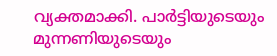വ്യക്തമാക്കി. പാര്‍ട്ടിയുടെയും മുന്നണിയുടെയും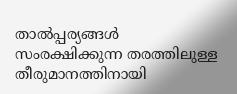താല്‍പ്പര്യങ്ങള്‍ സംരക്ഷിക്കുന്ന തരത്തിലുള്ള തീരുമാനത്തിനായി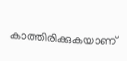കാത്തിരിക്കുകയാണ്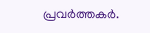പ്രവര്‍ത്തകര്‍.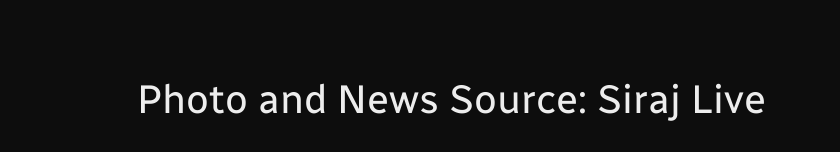Photo and News Source: Siraj Live